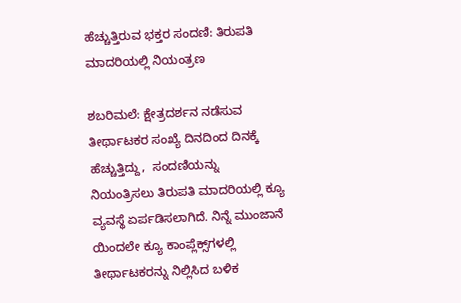ಹೆಚ್ಚುತ್ತಿರುವ ಭಕ್ತರ ಸಂದಣಿ: ತಿರುಪತಿ ಮಾದರಿಯಲ್ಲಿ ನಿಯಂತ್ರಣ

ಶಬರಿಮಲೆ: ಕ್ಷೇತ್ರದರ್ಶನ ನಡೆಸುವ ತೀರ್ಥಾಟಕರ ಸಂಖ್ಯೆ ದಿನದಿಂದ ದಿನಕ್ಕೆ ಹೆಚ್ಚುತ್ತಿದ್ದು,  ಸಂದಣಿಯನ್ನು ನಿಯಂತ್ರಿಸಲು ತಿರುಪತಿ ಮಾದರಿಯಲ್ಲಿ ಕ್ಯೂ ವ್ಯವಸ್ಥೆ ಏರ್ಪಡಿಸಲಾಗಿದೆ. ನಿನ್ನೆ ಮುಂಜಾನೆ ಯಿಂದಲೇ ಕ್ಯೂ ಕಾಂಪ್ಲೆಕ್ಸ್‌ಗಳಲ್ಲಿ ತೀರ್ಥಾಟಕರನ್ನು ನಿಲ್ಲಿಸಿದ ಬಳಿಕ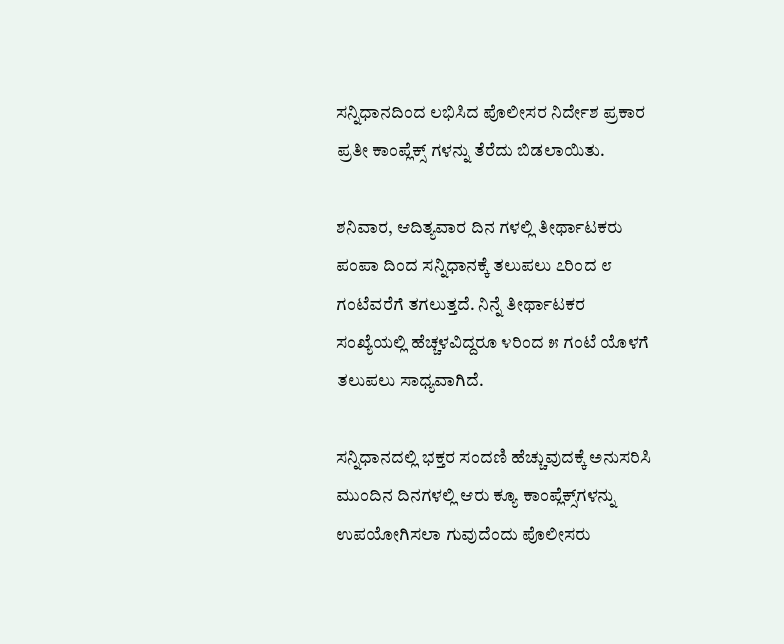ಸನ್ನಿಧಾನದಿಂದ ಲಭಿಸಿದ ಪೊಲೀಸರ ನಿರ್ದೇಶ ಪ್ರಕಾರ  ಪ್ರತೀ ಕಾಂಪ್ಲೆಕ್ಸ್ ಗಳನ್ನು ತೆರೆದು ಬಿಡಲಾಯಿತು.

ಶನಿವಾರ, ಆದಿತ್ಯವಾರ ದಿನ ಗಳಲ್ಲಿ ತೀರ್ಥಾಟಕರು ಪಂಪಾ ದಿಂದ ಸನ್ನಿಧಾನಕ್ಕೆ ತಲುಪಲು ೭ರಿಂದ ೮ ಗಂಟೆವರೆಗೆ ತಗಲುತ್ತದೆ. ನಿನ್ನೆ ತೀರ್ಥಾಟಕರ ಸಂಖ್ಯೆಯಲ್ಲಿ ಹೆಚ್ಚಳವಿದ್ದರೂ ೪ರಿಂದ ೫ ಗಂಟೆ ಯೊಳಗೆ ತಲುಪಲು ಸಾಧ್ಯವಾಗಿದೆ.

ಸನ್ನಿಧಾನದಲ್ಲಿ ಭಕ್ತರ ಸಂದಣಿ ಹೆಚ್ಚುವುದಕ್ಕೆ ಅನುಸರಿಸಿ ಮುಂದಿನ ದಿನಗಳಲ್ಲಿ ಆರು ಕ್ಯೂ ಕಾಂಪ್ಲೆಕ್ಸ್‌ಗಳನ್ನು ಉಪಯೋಗಿಸಲಾ ಗುವುದೆಂದು ಪೊಲೀಸರು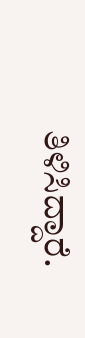ತಿಳಿಸಿದ್ದಾರೆ.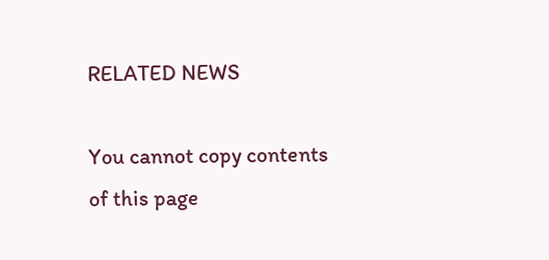RELATED NEWS

You cannot copy contents of this page